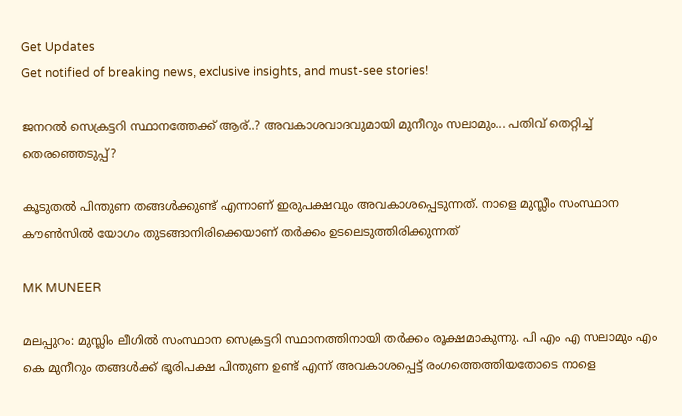Get Updates
Get notified of breaking news, exclusive insights, and must-see stories!

ജനറല്‍ സെക്രട്ടറി സ്ഥാനത്തേക്ക് ആര്..? അവകാശവാദവുമായി മുനീറും സലാമും... പതിവ് തെറ്റിച്ച് തെരഞ്ഞെടുപ്പ്?

കൂടുതല്‍ പിന്തുണ തങ്ങള്‍ക്കുണ്ട് എന്നാണ് ഇരുപക്ഷവും അവകാശപ്പെടുന്നത്. നാളെ മുസ്ലീം സംസ്ഥാന കൗണ്‍സില്‍ യോഗം തുടങ്ങാനിരിക്കെയാണ് തര്‍ക്കം ഉടലെടുത്തിരിക്കുന്നത്‌

MK MUNEER

മലപ്പുറം: മുസ്ലിം ലീഗില്‍ സംസ്ഥാന സെക്രട്ടറി സ്ഥാനത്തിനായി തര്‍ക്കം രൂക്ഷമാകുന്നു. പി എം എ സലാമും എം കെ മുനീറും തങ്ങള്‍ക്ക് ഭൂരിപക്ഷ പിന്തുണ ഉണ്ട് എന്ന് അവകാശപ്പെട്ട് രംഗത്തെത്തിയതോടെ നാളെ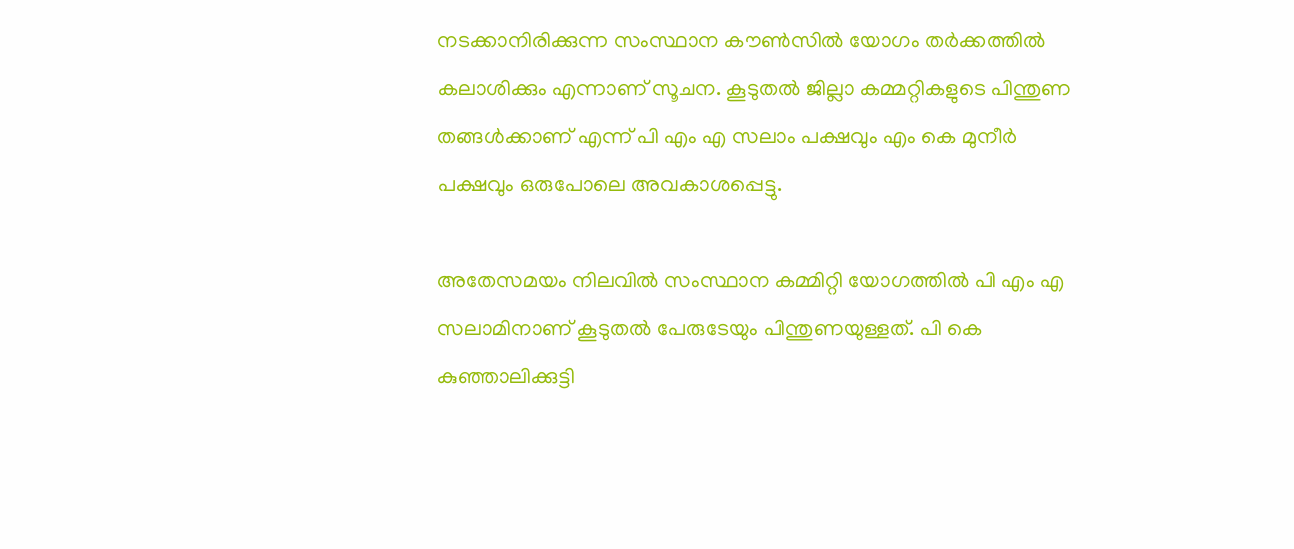നടക്കാനിരിക്കുന്ന സംസ്ഥാന കൗണ്‍സില്‍ യോഗം തര്‍ക്കത്തില്‍ കലാശിക്കും എന്നാണ് സൂചന. കൂടുതല്‍ ജില്ലാ കമ്മറ്റികളുടെ പിന്തുണ തങ്ങള്‍ക്കാണ് എന്ന് പി എം എ സലാം പക്ഷവും എം കെ മുനീര്‍ പക്ഷവും ഒരുപോലെ അവകാശപ്പെട്ടു.

അതേസമയം നിലവില്‍ സംസ്ഥാന കമ്മിറ്റി യോഗത്തില്‍ പി എം എ സലാമിനാണ് കൂടുതല്‍ പേരുടേയും പിന്തുണയുള്ളത്. പി കെ കുഞ്ഞാലിക്കുട്ടി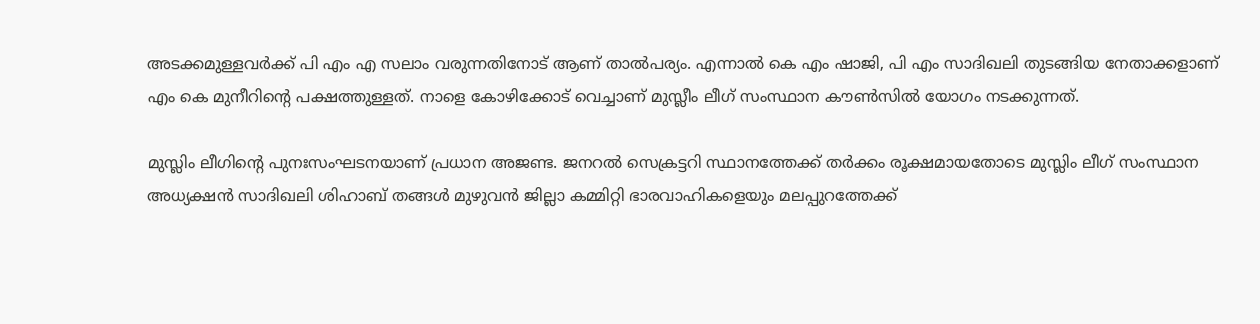അടക്കമുള്ളവര്‍ക്ക് പി എം എ സലാം വരുന്നതിനോട് ആണ് താല്‍പര്യം. എന്നാല്‍ കെ എം ഷാജി, പി എം സാദിഖലി തുടങ്ങിയ നേതാക്കളാണ് എം കെ മുനീറിന്റെ പക്ഷത്തുള്ളത്. നാളെ കോഴിക്കോട് വെച്ചാണ് മുസ്ലീം ലീഗ് സംസ്ഥാന കൗണ്‍സില്‍ യോഗം നടക്കുന്നത്.

മുസ്ലിം ലീഗിന്റെ പുനഃസംഘടനയാണ് പ്രധാന അജണ്ട. ജനറല്‍ സെക്രട്ടറി സ്ഥാനത്തേക്ക് തര്‍ക്കം രൂക്ഷമായതോടെ മുസ്ലിം ലീഗ് സംസ്ഥാന അധ്യക്ഷന്‍ സാദിഖലി ശിഹാബ് തങ്ങള്‍ മുഴുവന്‍ ജില്ലാ കമ്മിറ്റി ഭാരവാഹികളെയും മലപ്പുറത്തേക്ക്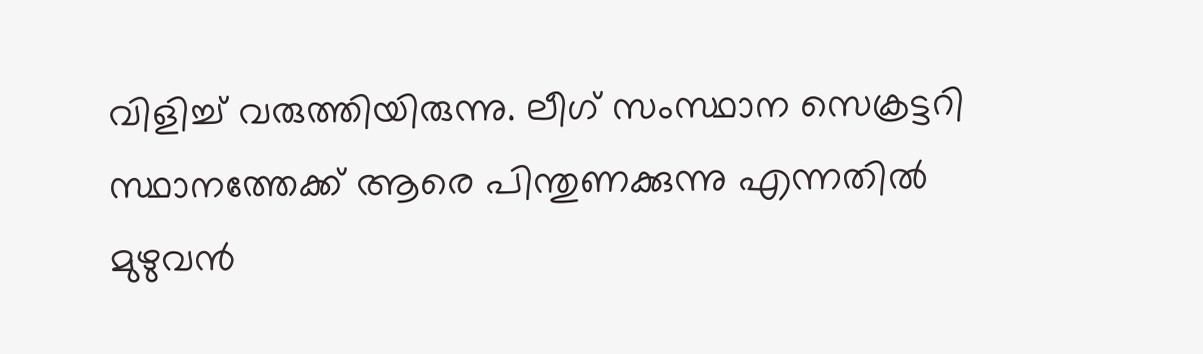വിളിച്ച് വരുത്തിയിരുന്നു. ലീഗ് സംസ്ഥാന സെക്രട്ടറി സ്ഥാനത്തേക്ക് ആരെ പിന്തുണക്കുന്നു എന്നതില്‍ മുഴുവന്‍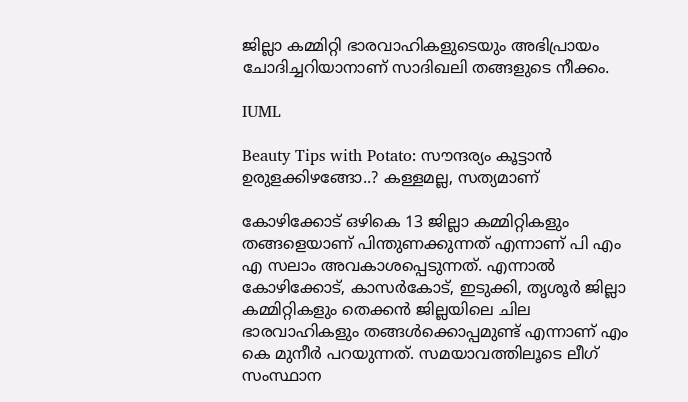ജില്ലാ കമ്മിറ്റി ഭാരവാഹികളുടെയും അഭിപ്രായം ചോദിച്ചറിയാനാണ് സാദിഖലി തങ്ങളുടെ നീക്കം.

IUML

Beauty Tips with Potato: സൗന്ദര്യം കൂട്ടാന്‍ ഉരുളക്കിഴങ്ങോ..? കള്ളമല്ല, സത്യമാണ്

കോഴിക്കോട് ഒഴികെ 13 ജില്ലാ കമ്മിറ്റികളും തങ്ങളെയാണ് പിന്തുണക്കുന്നത് എന്നാണ് പി എം എ സലാം അവകാശപ്പെടുന്നത്. എന്നാല്‍ കോഴിക്കോട്, കാസര്‍കോട്, ഇടുക്കി, തൃശൂര്‍ ജില്ലാ കമ്മിറ്റികളും തെക്കന്‍ ജില്ലയിലെ ചില ഭാരവാഹികളും തങ്ങള്‍ക്കൊപ്പമുണ്ട് എന്നാണ് എം കെ മുനീര്‍ പറയുന്നത്. സമയാവത്തിലൂടെ ലീഗ് സംസ്ഥാന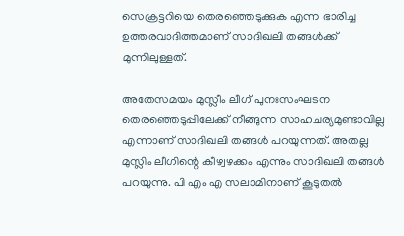സെക്രട്ടറിയെ തെരഞ്ഞെടുക്കുക എന്ന ഭാരിച്ച ഉത്തരവാദിത്തമാണ് സാദിഖലി തങ്ങള്‍ക്ക് മുന്നിലുള്ളത്.

അതേസമയം മുസ്ലീം ലീഗ് പുനഃസംഘടന തെരഞ്ഞെടുപ്പിലേക്ക് നീങ്ങുന്ന സാഹചര്യമുണ്ടാവില്ല എന്നാണ് സാദിഖലി തങ്ങള്‍ പറയുന്നത്. അതല്ല മുസ്ലിം ലീഗിന്റെ കീഴ്വഴക്കം എന്നും സാദിഖലി തങ്ങള്‍ പറയുന്നു. പി എം എ സലാമിനാണ് കൂടുതല്‍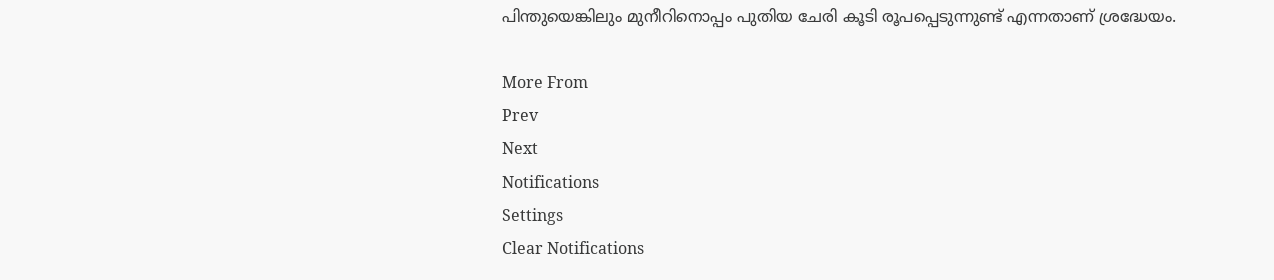പിന്തുയെങ്കിലും മുനീറിനൊപ്പം പുതിയ ചേരി കൂടി രൂപപ്പെടുന്നുണ്ട് എന്നതാണ് ശ്രദ്ധേയം.

More From
Prev
Next
Notifications
Settings
Clear Notifications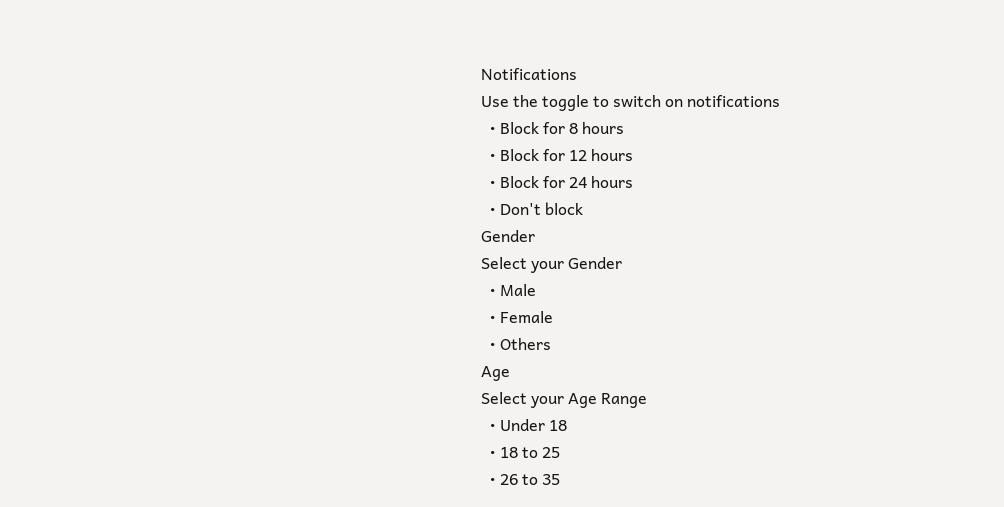Notifications
Use the toggle to switch on notifications
  • Block for 8 hours
  • Block for 12 hours
  • Block for 24 hours
  • Don't block
Gender
Select your Gender
  • Male
  • Female
  • Others
Age
Select your Age Range
  • Under 18
  • 18 to 25
  • 26 to 35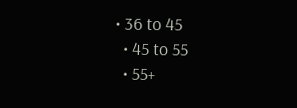• 36 to 45
  • 45 to 55
  • 55+